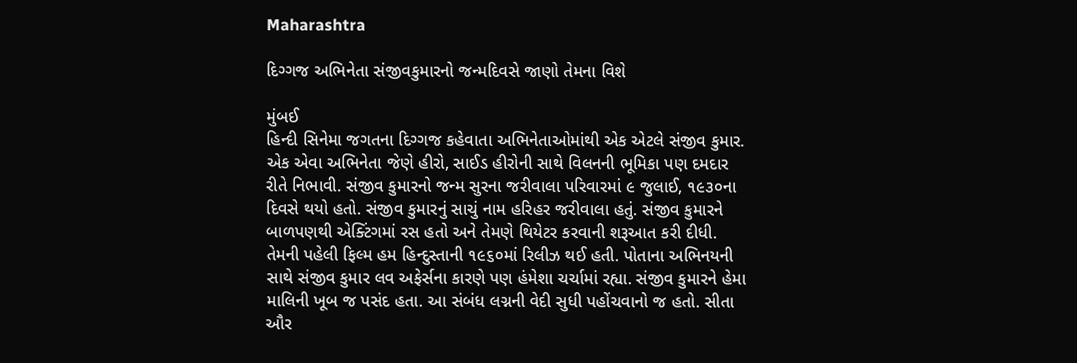Maharashtra

દિગ્ગજ અભિનેતા સંજીવકુમારનો જન્મદિવસે જાણો તેમના વિશે

મુંબઈ
હિન્દી સિનેમા જગતના દિગ્ગજ કહેવાતા અભિનેતાઓમાંથી એક એટલે સંજીવ કુમાર. એક એવા અભિનેતા જેણે હીરો, સાઈડ હીરોની સાથે વિલનની ભૂમિકા પણ દમદાર રીતે નિભાવી. સંજીવ કુમારનો જન્મ સુરના જરીવાલા પરિવારમાં ૯ જુલાઈ, ૧૯૩૦ના દિવસે થયો હતો. સંજીવ કુમારનું સાચું નામ હરિહર જરીવાલા હતું. સંજીવ કુમારને બાળપણથી એક્ટિંગમાં રસ હતો અને તેમણે થિયેટર કરવાની શરૂઆત કરી દીધી. તેમની પહેલી ફિલ્મ હમ હિન્દુસ્તાની ૧૯૬૦માં રિલીઝ થઈ હતી. પોતાના અભિનયની સાથે સંજીવ કુમાર લવ અફેર્સના કારણે પણ હંમેશા ચર્ચામાં રહ્યા. સંજીવ કુમારને હેમા માલિની ખૂબ જ પસંદ હતા. આ સંબંધ લગ્નની વેદી સુધી પહોંચવાનો જ હતો. સીતા ઔર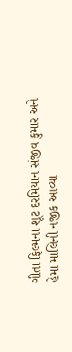ગીતા ફિલ્મના શૂટ દરમિયાન સંજીવ કુમાર અને હેમા માલિની નજીક આવ્યા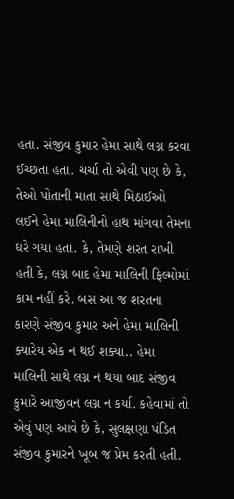હતા. સંજીવ કુમાર હેમા સાથે લગ્ન કરવા ઈચ્છતા હતા. ચર્ચા તો એવી પણ છે કે, તેઓ પોતાની માતા સાથે મિઠાઈઓ લઈને હેમા માલિનીનો હાથ માંગવા તેમના ઘરે ગયા હતા. કે, તેમણે શરત રાખી હતી કે, લગ્ન બાદ હેમા માલિની ફિલ્મોમાં કામ નહીં કરે. બસ આ જ શરતના કારણે સંજીવ કુમાર અને હેમા માલિની ક્યારેય એક ન થઈ શક્યા.. હેમા માલિની સાથે લગ્ન ન થયા બાદ સંજીવ કુમારે આજીવન લગ્ન ન કર્યા. કહેવામાં તો એવું પણ આવે છે કે, સુલક્ષણા પંડિત સંજીવ કુમારને ખૂબ જ પ્રેમ કરતી હતી.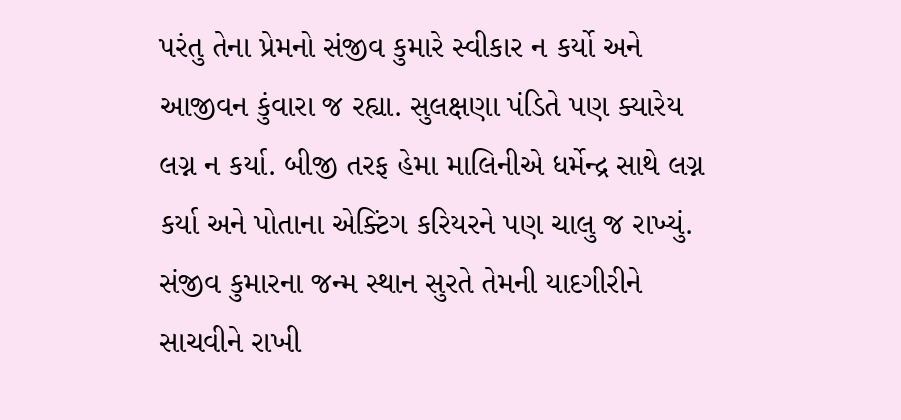પરંતુ તેના પ્રેમનો સંજીવ કુમારે સ્વીકાર ન કર્યો અને આજીવન કુંવારા જ રહ્યા. સુલક્ષણા પંડિતે પણ ક્યારેય લગ્ન ન કર્યા. બીજી તરફ હેમા માલિનીએ ધર્મેન્દ્ર સાથે લગ્ન કર્યા અને પોતાના એક્ટિંગ કરિયરને પણ ચાલુ જ રાખ્યું. સંજીવ કુમારના જન્મ સ્થાન સુરતે તેમની યાદગીરીને સાચવીને રાખી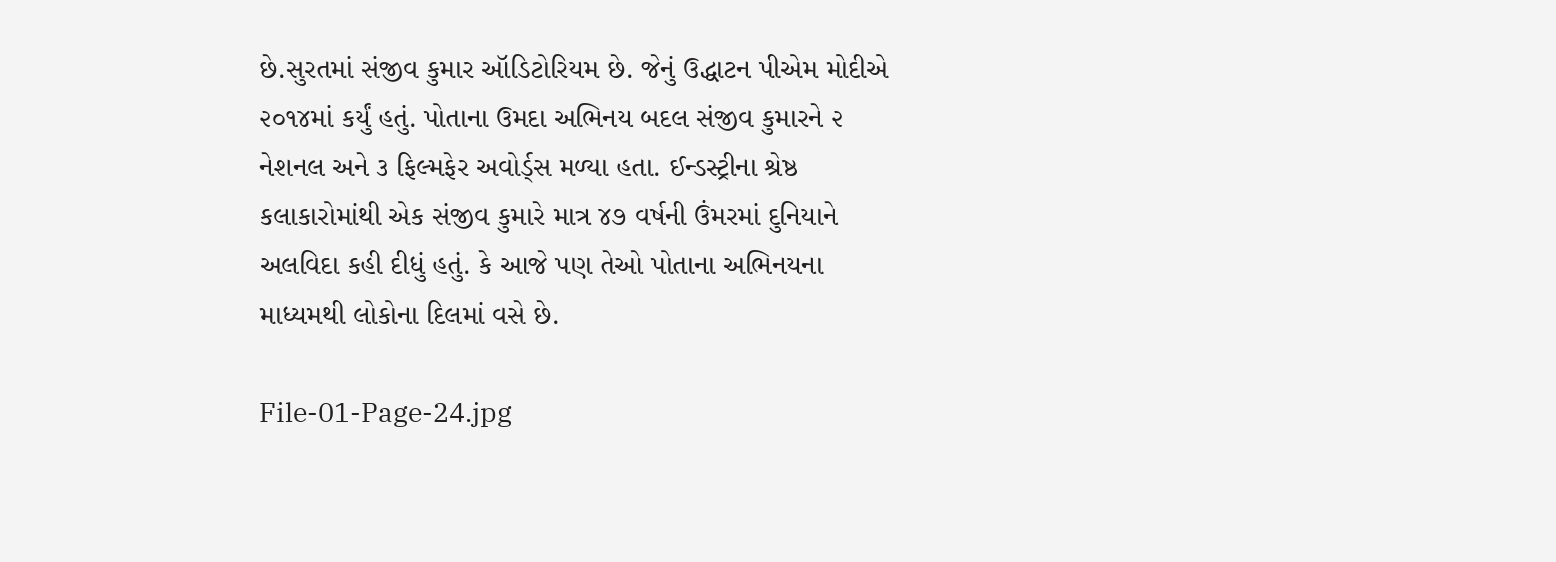છે.સુરતમાં સંજીવ કુમાર ઑડિટોરિયમ છે. જેનું ઉદ્ધાટન પીએમ મોદીએ ૨૦૧૪માં કર્યું હતું. પોતાના ઉમદા અભિનય બદલ સંજીવ કુમારને ૨ નેશનલ અને ૩ ફિલ્મફેર અવોર્ડ્‌સ મળ્યા હતા. ઈન્ડસ્ટ્રીના શ્રેષ્ઠ કલાકારોમાંથી એક સંજીવ કુમારે માત્ર ૪૭ વર્ષની ઉંમરમાં દુનિયાને અલવિદા કહી દીધું હતું. કે આજે પણ તેઓ પોતાના અભિનયના માધ્યમથી લોકોના દિલમાં વસે છે.

File-01-Page-24.jpg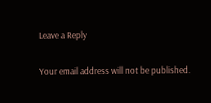Leave a Reply

Your email address will not be published.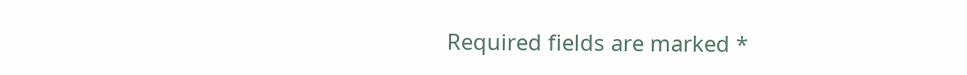Required fields are marked *